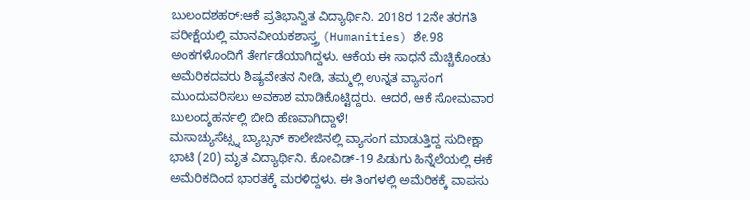ಬುಲಂದಶಹರ್:ಆಕೆ ಪ್ರತಿಭಾನ್ವಿತ ವಿದ್ಯಾರ್ಥಿನಿ. 2018ರ 12ನೇ ತರಗತಿ ಪರೀಕ್ಷೆಯಲ್ಲಿ ಮಾನವೀಯಕಶಾಸ್ತ್ರ (Humanities) ಶೇ.98 ಅಂಕಗಳೊಂದಿಗೆ ತೇರ್ಗಡೆಯಾಗಿದ್ದಳು. ಆಕೆಯ ಈ ಸಾಧನೆ ಮೆಚ್ಚಿಕೊಂಡು ಅಮೆರಿಕದವರು ಶಿಷ್ಯವೇತನ ನೀಡಿ, ತಮ್ಮಲ್ಲಿ ಉನ್ನತ ವ್ಯಾಸಂಗ ಮುಂದುವರಿಸಲು ಅವಕಾಶ ಮಾಡಿಕೊಟ್ಟಿದ್ದರು. ಆದರೆ, ಆಕೆ ಸೋಮವಾರ ಬುಲಂದ್ಶಹರ್ನಲ್ಲಿ ಬೀದಿ ಹೆಣವಾಗಿದ್ದಾಳೆ!
ಮಸಾಚ್ಯುಸೆಟ್ಸ್ನ ಬ್ಯಾಬ್ಸನ್ ಕಾಲೇಜಿನಲ್ಲಿ ವ್ಯಾಸಂಗ ಮಾಡುತ್ತಿದ್ದ ಸುದೀಕ್ಷಾ ಭಾಟಿ (20) ಮೃತ ವಿದ್ಯಾರ್ಥಿನಿ. ಕೋವಿಡ್-19 ಪಿಡುಗು ಹಿನ್ನೆಲೆಯಲ್ಲಿ ಈಕೆ ಅಮೆರಿಕದಿಂದ ಭಾರತಕ್ಕೆ ಮರಳಿದ್ದಳು. ಈ ತಿಂಗಳಲ್ಲಿ ಅಮೆರಿಕಕ್ಕೆ ವಾಪಸು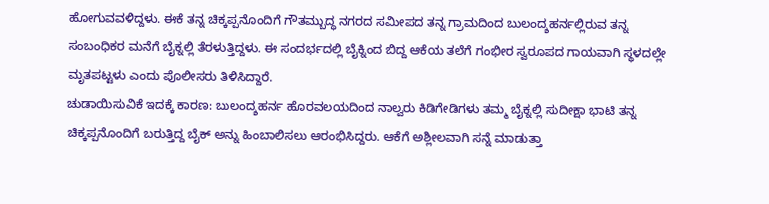ಹೋಗುವವಳಿದ್ದಳು. ಈಕೆ ತನ್ನ ಚಿಕ್ಕಪ್ಪನೊಂದಿಗೆ ಗೌತಮ್ಬುದ್ಧ ನಗರದ ಸಮೀಪದ ತನ್ನ ಗ್ರಾಮದಿಂದ ಬುಲಂದ್ಶಹರ್ನಲ್ಲಿರುವ ತನ್ನ ಸಂಬಂಧಿಕರ ಮನೆಗೆ ಬೈಕ್ನಲ್ಲಿ ತೆರಳುತ್ತಿದ್ದಳು. ಈ ಸಂದರ್ಭದಲ್ಲಿ ಬೈಕ್ನಿಂದ ಬಿದ್ದ ಆಕೆಯ ತಲೆಗೆ ಗಂಭೀರ ಸ್ವರೂಪದ ಗಾಯವಾಗಿ ಸ್ಥಳದಲ್ಲೇ ಮೃತಪಟ್ಟಳು ಎಂದು ಪೊಲೀಸರು ತಿಳಿಸಿದ್ದಾರೆ.
ಚುಡಾಯಿಸುವಿಕೆ ಇದಕ್ಕೆ ಕಾರಣ: ಬುಲಂದ್ಶಹರ್ನ ಹೊರವಲಯದಿಂದ ನಾಲ್ವರು ಕಿಡಿಗೇಡಿಗಳು ತಮ್ಮ ಬೈಕ್ನಲ್ಲಿ ಸುದೀಕ್ಷಾ ಭಾಟಿ ತನ್ನ ಚಿಕ್ಕಪ್ಪನೊಂದಿಗೆ ಬರುತ್ತಿದ್ದ ಬೈಕ್ ಅನ್ನು ಹಿಂಬಾಲಿಸಲು ಆರಂಭಿಸಿದ್ದರು. ಆಕೆಗೆ ಅಶ್ಲೀಲವಾಗಿ ಸನ್ನೆ ಮಾಡುತ್ತಾ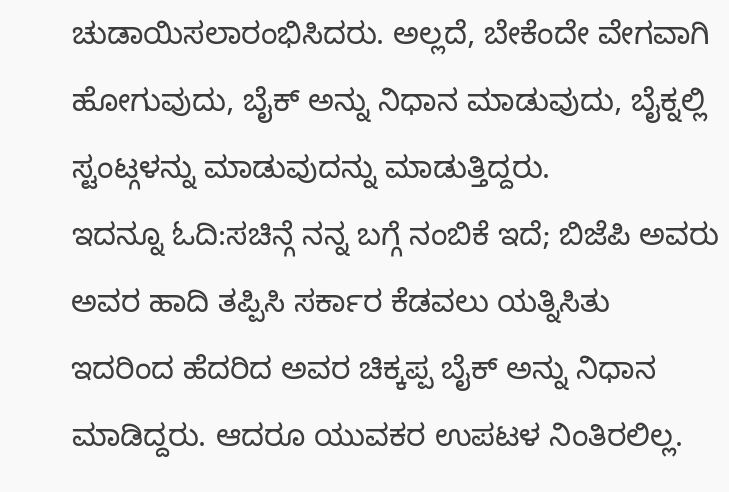ಚುಡಾಯಿಸಲಾರಂಭಿಸಿದರು. ಅಲ್ಲದೆ, ಬೇಕೆಂದೇ ವೇಗವಾಗಿ ಹೋಗುವುದು, ಬೈಕ್ ಅನ್ನು ನಿಧಾನ ಮಾಡುವುದು, ಬೈಕ್ನಲ್ಲಿ ಸ್ಟಂಟ್ಗಳನ್ನು ಮಾಡುವುದನ್ನು ಮಾಡುತ್ತಿದ್ದರು.
ಇದನ್ನೂ ಓದಿ:ಸಚಿನ್ಗೆ ನನ್ನ ಬಗ್ಗೆ ನಂಬಿಕೆ ಇದೆ; ಬಿಜೆಪಿ ಅವರು ಅವರ ಹಾದಿ ತಪ್ಪಿಸಿ ಸರ್ಕಾರ ಕೆಡವಲು ಯತ್ನಿಸಿತು
ಇದರಿಂದ ಹೆದರಿದ ಅವರ ಚಿಕ್ಕಪ್ಪ ಬೈಕ್ ಅನ್ನು ನಿಧಾನ ಮಾಡಿದ್ದರು. ಆದರೂ ಯುವಕರ ಉಪಟಳ ನಿಂತಿರಲಿಲ್ಲ.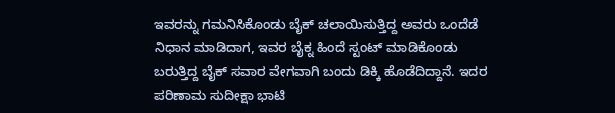ಇವರನ್ನು ಗಮನಿಸಿಕೊಂಡು ಬೈಕ್ ಚಲಾಯಿಸುತ್ತಿದ್ದ ಅವರು ಒಂದೆಡೆ ನಿಧಾನ ಮಾಡಿದಾಗ, ಇವರ ಬೈಕ್ನ ಹಿಂದೆ ಸ್ಟಂಟ್ ಮಾಡಿಕೊಂಡು ಬರುತ್ತಿದ್ದ ಬೈಕ್ ಸವಾರ ವೇಗವಾಗಿ ಬಂದು ಡಿಕ್ಕಿ ಹೊಡೆದಿದ್ದಾನೆ. ಇದರ ಪರಿಣಾಮ ಸುದೀಕ್ಷಾ ಭಾಟಿ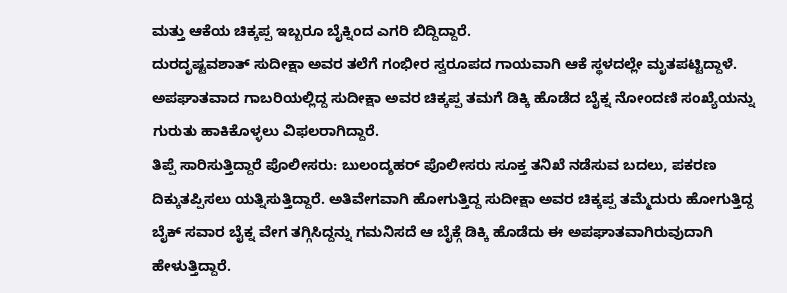ಮತ್ತು ಆಕೆಯ ಚಿಕ್ಕಪ್ಪ ಇಬ್ಬರೂ ಬೈಕ್ನಿಂದ ಎಗರಿ ಬಿದ್ದಿದ್ದಾರೆ.
ದುರದೃಷ್ಟವಶಾತ್ ಸುದೀಕ್ಷಾ ಅವರ ತಲೆಗೆ ಗಂಭೀರ ಸ್ವರೂಪದ ಗಾಯವಾಗಿ ಆಕೆ ಸ್ಥಳದಲ್ಲೇ ಮೃತಪಟ್ಟಿದ್ದಾಳೆ. ಅಪಘಾತವಾದ ಗಾಬರಿಯಲ್ಲಿದ್ದ ಸುದೀಕ್ಷಾ ಅವರ ಚಿಕ್ಕಪ್ಪ ತಮಗೆ ಡಿಕ್ಕಿ ಹೊಡೆದ ಬೈಕ್ನ ನೋಂದಣಿ ಸಂಖ್ಯೆಯನ್ನು ಗುರುತು ಹಾಕಿಕೊಳ್ಳಲು ವಿಫಲರಾಗಿದ್ದಾರೆ.
ತಿಪ್ಪೆ ಸಾರಿಸುತ್ತಿದ್ದಾರೆ ಪೊಲೀಸರು: ಬುಲಂದ್ಶಹರ್ ಪೊಲೀಸರು ಸೂಕ್ತ ತನಿಖೆ ನಡೆಸುವ ಬದಲು, ಪಕರಣ ದಿಕ್ಕುತಪ್ಪಿಸಲು ಯತ್ನಿಸುತ್ತಿದ್ದಾರೆ. ಅತಿವೇಗವಾಗಿ ಹೋಗುತ್ತಿದ್ದ ಸುದೀಕ್ಷಾ ಅವರ ಚಿಕ್ಕಪ್ಪ ತಮ್ಮೆದುರು ಹೋಗುತ್ತಿದ್ದ ಬೈಕ್ ಸವಾರ ಬೈಕ್ನ ವೇಗ ತಗ್ಗಿಸಿದ್ದನ್ನು ಗಮನಿಸದೆ ಆ ಬೈಕ್ಗೆ ಡಿಕ್ಕಿ ಹೊಡೆದು ಈ ಅಪಘಾತವಾಗಿರುವುದಾಗಿ ಹೇಳುತ್ತಿದ್ದಾರೆ.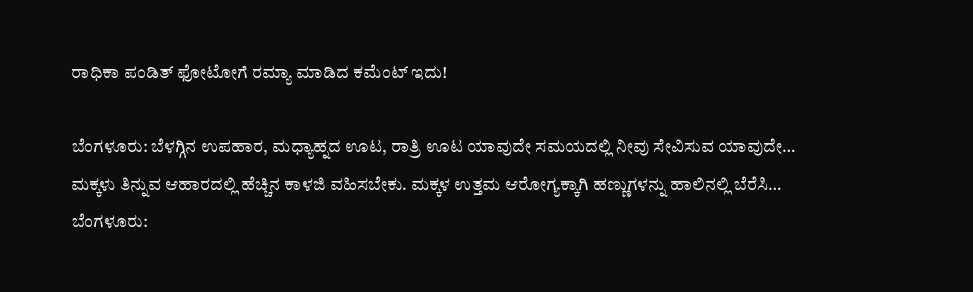ರಾಧಿಕಾ ಪಂಡಿತ್ ಫೋಟೋಗೆ ರಮ್ಯಾ ಮಾಡಿದ ಕಮೆಂಟ್ ಇದು!

ಬೆಂಗಳೂರು: ಬೆಳಗ್ಗಿನ ಉಪಹಾರ, ಮಧ್ಯಾಹ್ನದ ಊಟ, ರಾತ್ರಿ ಊಟ ಯಾವುದೇ ಸಮಯದಲ್ಲಿ ನೀವು ಸೇವಿಸುವ ಯಾವುದೇ…
ಮಕ್ಕಳು ತಿನ್ನುವ ಆಹಾರದಲ್ಲಿ ಹೆಚ್ಚಿನ ಕಾಳಜಿ ವಹಿಸಬೇಕು. ಮಕ್ಕಳ ಉತ್ತಮ ಆರೋಗ್ಯಕ್ಕಾಗಿ ಹಣ್ಣುಗಳನ್ನು ಹಾಲಿನಲ್ಲಿ ಬೆರೆಸಿ…
ಬೆಂಗಳೂರು: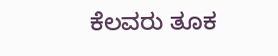ಕೆಲವರು ತೂಕ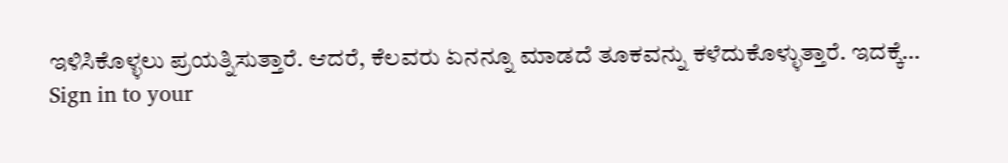ಇಳಿಸಿಕೊಳ್ಳಲು ಪ್ರಯತ್ನಿಸುತ್ತಾರೆ. ಆದರೆ, ಕೆಲವರು ಏನನ್ನೂ ಮಾಡದೆ ತೂಕವನ್ನು ಕಳೆದುಕೊಳ್ಳುತ್ತಾರೆ. ಇದಕ್ಕೆ…
Sign in to your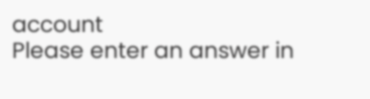account
Please enter an answer in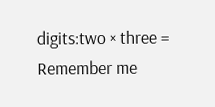digits:two × three =
Remember me